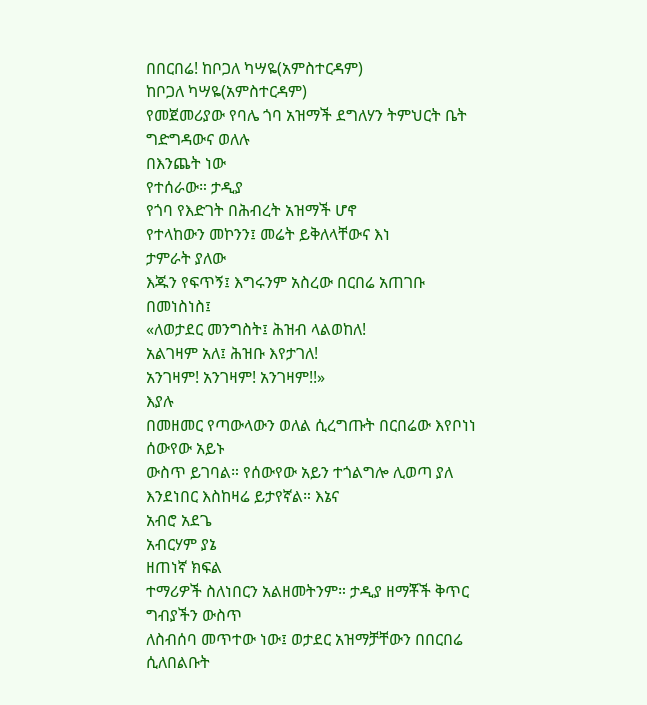በበርበሬ! ከቦጋለ ካሣዬ(አምስተርዳም)
ከቦጋለ ካሣዬ(አምስተርዳም)
የመጀመሪያው የባሌ ጎባ አዝማች ደግለሃን ትምህርት ቤት
ግድግዳውና ወለሉ
በእንጨት ነው
የተሰራው። ታዲያ
የጎባ የእድገት በሕብረት አዝማች ሆኖ
የተላከውን መኮንን፤ መሬት ይቅለላቸውና እነ
ታምራት ያለው
እጁን የፍጥኝ፤ እግሩንም አስረው በርበሬ አጠገቡ በመነስነስ፤
«ለወታደር መንግስት፤ ሕዝብ ላልወከለ!
አልገዛም አለ፤ ሕዝቡ እየታገለ!
አንገዛም! አንገዛም! አንገዛም!!»
እያሉ
በመዘመር የጣውላውን ወለል ሲረግጡት በርበሬው እየቦነነ ሰውየው አይኑ
ውስጥ ይገባል። የሰውየው አይን ተጎልግሎ ሊወጣ ያለ እንደነበር እስከዛሬ ይታየኛል። እኔና
አብሮ አደጌ
አብርሃም ያኔ
ዘጠነኛ ክፍል
ተማሪዎች ስለነበርን አልዘመትንም። ታዲያ ዘማቾች ቅጥር ግብያችን ውስጥ
ለስብሰባ መጥተው ነው፤ ወታደር አዝማቻቸውን በበርበሬ ሲለበልቡት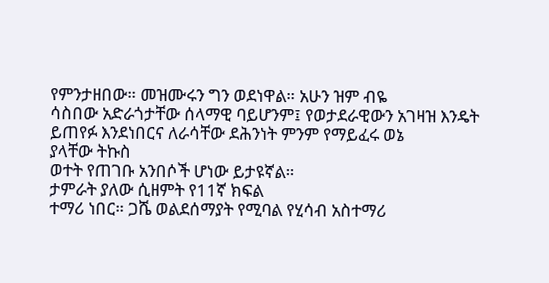የምንታዘበው። መዝሙሩን ግን ወደነዋል። አሁን ዝም ብዬ
ሳስበው አድራጎታቸው ሰላማዊ ባይሆንም፤ የወታደራዊውን አገዛዝ እንዴት ይጠየፉ እንደነበርና ለራሳቸው ደሕንነት ምንም የማይፈሩ ወኔ
ያላቸው ትኩስ
ወተት የጠገቡ አንበሶች ሆነው ይታዩኛል።
ታምራት ያለው ሲዘምት የ11ኛ ክፍል
ተማሪ ነበር። ጋሼ ወልደሰማያት የሚባል የሂሳብ አስተማሪ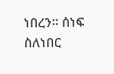ነበረን። ሰነፍ ስለነበር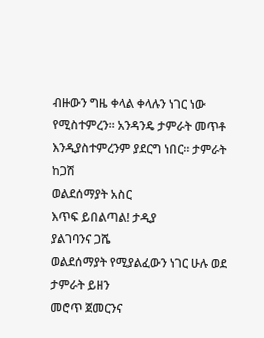ብዙውን ግዜ ቀላል ቀላሉን ነገር ነው የሚስተምረን። አንዳንዴ ታምራት መጥቶ
እንዲያስተምረንም ያደርግ ነበር። ታምራት ከጋሽ
ወልደሰማያት አስር
እጥፍ ይበልጣል! ታዲያ
ያልገባንና ጋሼ
ወልደሰማያት የሚያልፈውን ነገር ሁሉ ወደ
ታምራት ይዘን
መሮጥ ጀመርንና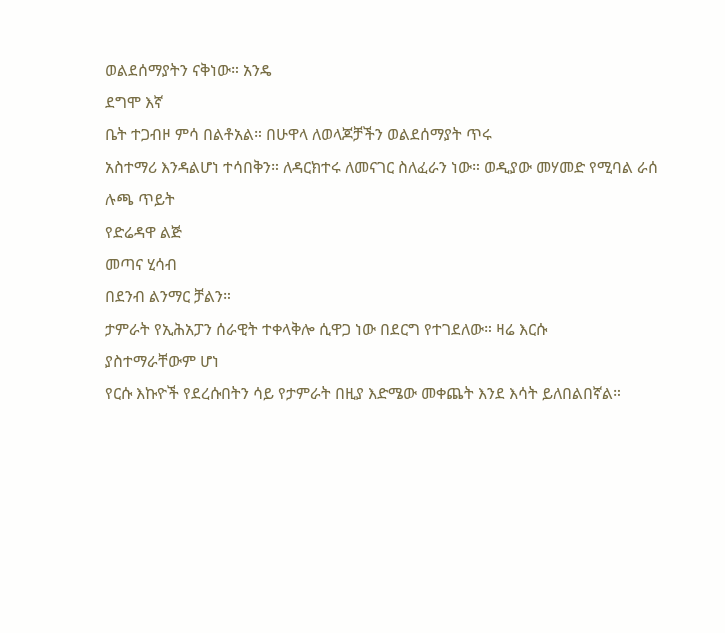ወልደሰማያትን ናቅነው። አንዴ
ደግሞ እኛ
ቤት ተጋብዞ ምሳ በልቶአል። በሁዋላ ለወላጆቻችን ወልደሰማያት ጥሩ
አስተማሪ እንዳልሆነ ተሳበቅን። ለዳርክተሩ ለመናገር ስለፈራን ነው። ወዲያው መሃመድ የሚባል ራሰ
ሉጫ ጥይት
የድሬዳዋ ልጅ
መጣና ሂሳብ
በደንብ ልንማር ቻልን።
ታምራት የኢሕአፓን ሰራዊት ተቀላቅሎ ሲዋጋ ነው በደርግ የተገደለው። ዛሬ እርሱ
ያስተማራቸውም ሆነ
የርሱ እኩዮች የደረሱበትን ሳይ የታምራት በዚያ እድሜው መቀጨት እንደ እሳት ይለበልበኛል።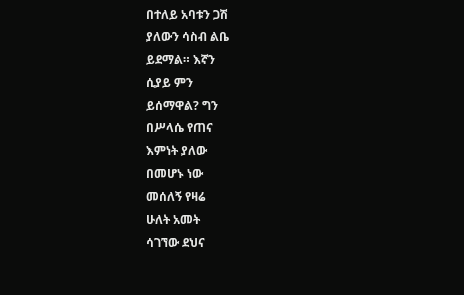በተለይ አባቱን ጋሽ
ያለውን ሳስብ ልቤ
ይደማል። እኛን
ሲያይ ምን
ይሰማዋል? ግን
በሥላሴ የጠና
እምነት ያለው
በመሆኑ ነው
መሰለኝ የዛሬ
ሁለት አመት
ሳገኘው ደህና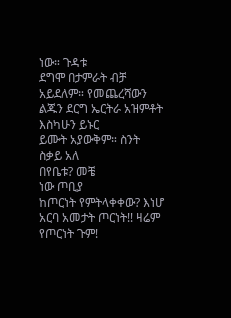ነው። ጉዳቱ
ደግሞ በታምራት ብቻ አይደለም። የመጨረሻውን ልጁን ደርግ ኤርትራ አዝምቶት እስካሁን ይኑር
ይሙት አያውቅም። ስንት ስቃይ አለ
በየቤቱ? መቼ
ነው ጦቢያ
ከጦርነት የምትላቀቀው? እነሆ
አርባ አመታት ጦርነት!! ዛሬም የጦርነት ጉም!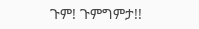ጉም! ጉምግምታ!!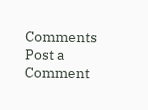Comments
Post a Comment